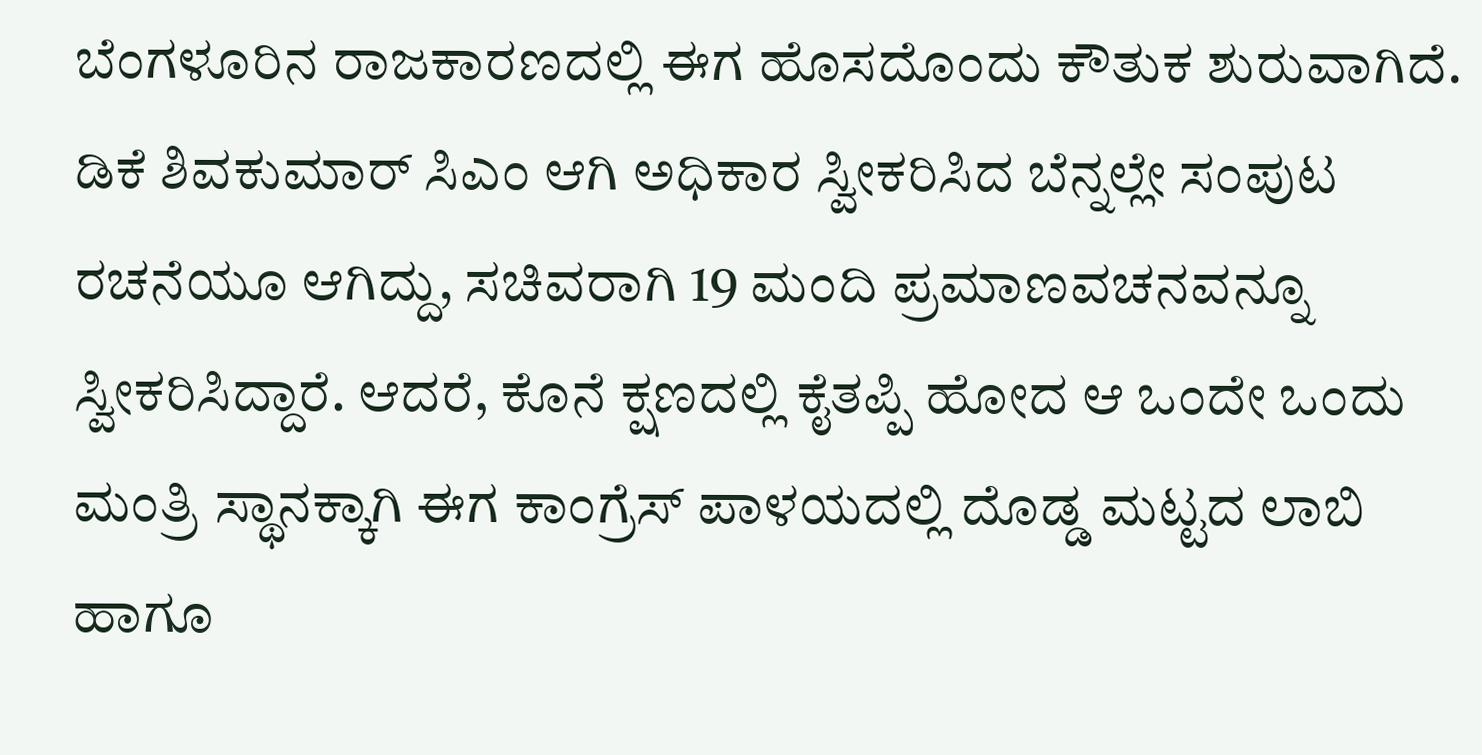ಬೆಂಗಳೂರಿನ ರಾಜಕಾರಣದಲ್ಲಿ ಈಗ ಹೊಸದೊಂದು ಕೌತುಕ ಶುರುವಾಗಿದೆ. ಡಿಕೆ ಶಿವಕುಮಾರ್ ಸಿಎಂ ಆಗಿ ಅಧಿಕಾರ ಸ್ವೀಕರಿಸಿದ ಬೆನ್ನಲ್ಲೇ ಸಂಪುಟ ರಚನೆಯೂ ಆಗಿದ್ದು, ಸಚಿವರಾಗಿ 19 ಮಂದಿ ಪ್ರಮಾಣವಚನವನ್ನೂ ಸ್ವೀಕರಿಸಿದ್ದಾರೆ. ಆದರೆ, ಕೊನೆ ಕ್ಷಣದಲ್ಲಿ ಕೈತಪ್ಪಿ ಹೋದ ಆ ಒಂದೇ ಒಂದು ಮಂತ್ರಿ ಸ್ಥಾನಕ್ಕಾಗಿ ಈಗ ಕಾಂಗ್ರೆಸ್ ಪಾಳಯದಲ್ಲಿ ದೊಡ್ಡ ಮಟ್ಟದ ಲಾಬಿ ಹಾಗೂ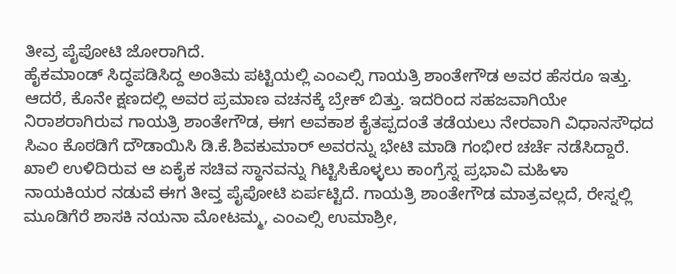ತೀವ್ರ ಪೈಪೋಟಿ ಜೋರಾಗಿದೆ.
ಹೈಕಮಾಂಡ್ ಸಿದ್ಧಪಡಿಸಿದ್ದ ಅಂತಿಮ ಪಟ್ಟಿಯಲ್ಲಿ ಎಂಎಲ್ಸಿ ಗಾಯತ್ರಿ ಶಾಂತೇಗೌಡ ಅವರ ಹೆಸರೂ ಇತ್ತು. ಆದರೆ, ಕೊನೇ ಕ್ಷಣದಲ್ಲಿ ಅವರ ಪ್ರಮಾಣ ವಚನಕ್ಕೆ ಬ್ರೇಕ್ ಬಿತ್ತು. ಇದರಿಂದ ಸಹಜವಾಗಿಯೇ ನಿರಾಶರಾಗಿರುವ ಗಾಯತ್ರಿ ಶಾಂತೇಗೌಡ, ಈಗ ಅವಕಾಶ ಕೈತಪ್ಪದಂತೆ ತಡೆಯಲು ನೇರವಾಗಿ ವಿಧಾನಸೌಧದ ಸಿಎಂ ಕೊಠಡಿಗೆ ದೌಡಾಯಿಸಿ ಡಿ.ಕೆ.ಶಿವಕುಮಾರ್ ಅವರನ್ನು ಭೇಟಿ ಮಾಡಿ ಗಂಭೀರ ಚರ್ಚೆ ನಡೆಸಿದ್ದಾರೆ.
ಖಾಲಿ ಉಳಿದಿರುವ ಆ ಏಕೈಕ ಸಚಿವ ಸ್ಥಾನವನ್ನು ಗಿಟ್ಟಿಸಿಕೊಳ್ಳಲು ಕಾಂಗ್ರೆಸ್ನ ಪ್ರಭಾವಿ ಮಹಿಳಾ ನಾಯಕಿಯರ ನಡುವೆ ಈಗ ತೀವ್ತ ಪೈಪೋಟಿ ಏರ್ಪಟ್ಟಿದೆ. ಗಾಯತ್ರಿ ಶಾಂತೇಗೌಡ ಮಾತ್ರವಲ್ಲದೆ, ರೇಸ್ನಲ್ಲಿ ಮೂಡಿಗೆರೆ ಶಾಸಕಿ ನಯನಾ ಮೋಟಮ್ಮ, ಎಂಎಲ್ಸಿ ಉಮಾಶ್ರೀ,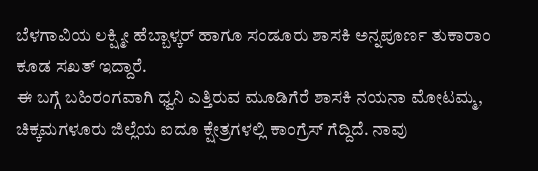ಬೆಳಗಾವಿಯ ಲಕ್ಷ್ಮೀ ಹೆಬ್ಬಾಳ್ಕರ್ ಹಾಗೂ ಸಂಡೂರು ಶಾಸಕಿ ಅನ್ನಪೂರ್ಣ ತುಕಾರಾಂ ಕೂಡ ಸಖತ್ ಇದ್ದಾರೆ.
ಈ ಬಗ್ಗೆ ಬಹಿರಂಗವಾಗಿ ಧ್ವನಿ ಎತ್ತಿರುವ ಮೂಡಿಗೆರೆ ಶಾಸಕಿ ನಯನಾ ಮೋಟಮ್ಮ, ಚಿಕ್ಕಮಗಳೂರು ಜಿಲ್ಲೆಯ ಐದೂ ಕ್ಷೇತ್ರಗಳಲ್ಲಿ ಕಾಂಗ್ರೆಸ್ ಗೆದ್ದಿದೆ. ನಾವು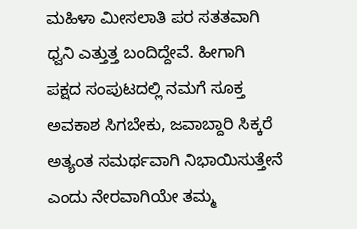ಮಹಿಳಾ ಮೀಸಲಾತಿ ಪರ ಸತತವಾಗಿ ಧ್ವನಿ ಎತ್ತುತ್ತ ಬಂದಿದ್ದೇವೆ. ಹೀಗಾಗಿ ಪಕ್ಷದ ಸಂಪುಟದಲ್ಲಿ ನಮಗೆ ಸೂಕ್ತ ಅವಕಾಶ ಸಿಗಬೇಕು, ಜವಾಬ್ದಾರಿ ಸಿಕ್ಕರೆ ಅತ್ಯಂತ ಸಮರ್ಥವಾಗಿ ನಿಭಾಯಿಸುತ್ತೇನೆ ಎಂದು ನೇರವಾಗಿಯೇ ತಮ್ಮ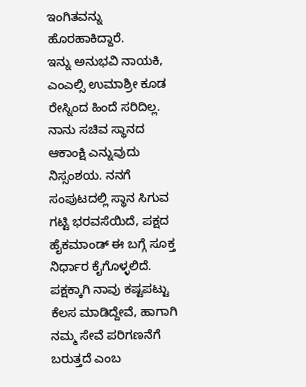ಇಂಗಿತವನ್ನು ಹೊರಹಾಕಿದ್ದಾರೆ.
ಇನ್ನು ಅನುಭವಿ ನಾಯಕಿ, ಎಂಎಲ್ಸಿ ಉಮಾಶ್ರೀ ಕೂಡ ರೇಸ್ನಿಂದ ಹಿಂದೆ ಸರಿದಿಲ್ಲ. ನಾನು ಸಚಿವ ಸ್ಥಾನದ ಆಕಾಂಕ್ಷಿ ಎನ್ನುವುದು ನಿಸ್ಸಂಶಯ. ನನಗೆ ಸಂಪುಟದಲ್ಲಿ ಸ್ಥಾನ ಸಿಗುವ ಗಟ್ಟಿ ಭರವಸೆಯಿದೆ, ಪಕ್ಷದ ಹೈಕಮಾಂಡ್ ಈ ಬಗ್ಗೆ ಸೂಕ್ತ ನಿರ್ಧಾರ ಕೈಗೊಳ್ಳಲಿದೆ. ಪಕ್ಷಕ್ಕಾಗಿ ನಾವು ಕಷ್ಟಪಟ್ಟು ಕೆಲಸ ಮಾಡಿದ್ದೇವೆ, ಹಾಗಾಗಿ ನಮ್ಮ ಸೇವೆ ಪರಿಗಣನೆಗೆ ಬರುತ್ತದೆ ಎಂಬ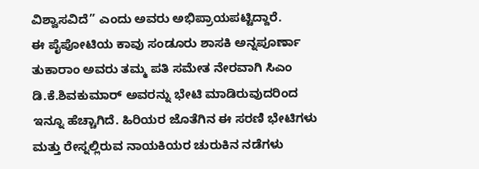ವಿಶ್ವಾಸವಿದೆ” ಎಂದು ಅವರು ಅಭಿಪ್ರಾಯಪಟ್ಟಿದ್ದಾರೆ.
ಈ ಪೈಪೋಟಿಯ ಕಾವು ಸಂಡೂರು ಶಾಸಕಿ ಅನ್ನಪೂರ್ಣಾ ತುಕಾರಾಂ ಅವರು ತಮ್ಮ ಪತಿ ಸಮೇತ ನೇರವಾಗಿ ಸಿಎಂ ಡಿ.ಕೆ.ಶಿವಕುಮಾರ್ ಅವರನ್ನು ಭೇಟಿ ಮಾಡಿರುವುದರಿಂದ ಇನ್ನೂ ಹೆಚ್ಚಾಗಿದೆ. ಹಿರಿಯರ ಜೊತೆಗಿನ ಈ ಸರಣಿ ಭೇಟಿಗಳು ಮತ್ತು ರೇಸ್ನಲ್ಲಿರುವ ನಾಯಕಿಯರ ಚುರುಕಿನ ನಡೆಗಳು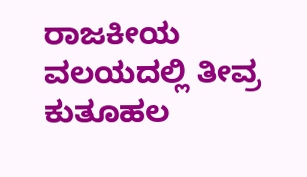ರಾಜಕೀಯ ವಲಯದಲ್ಲಿ ತೀವ್ರ ಕುತೂಹಲ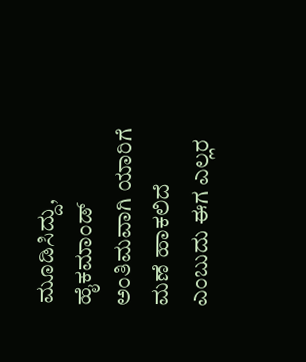ಮೂಡಿಸಿದ್ದು, ಹೈಕಮಾಂಡ್ ಅಂತಿಮವಾಗಿ ಯಾರಿಗೆ ಮಣೆ ಹಾಕಲಿದೆ ಎಂಬುದು ಈಗ ಎಲ್ಲರ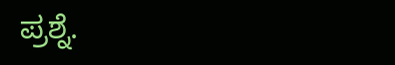ಪ್ರಶ್ನೆ.